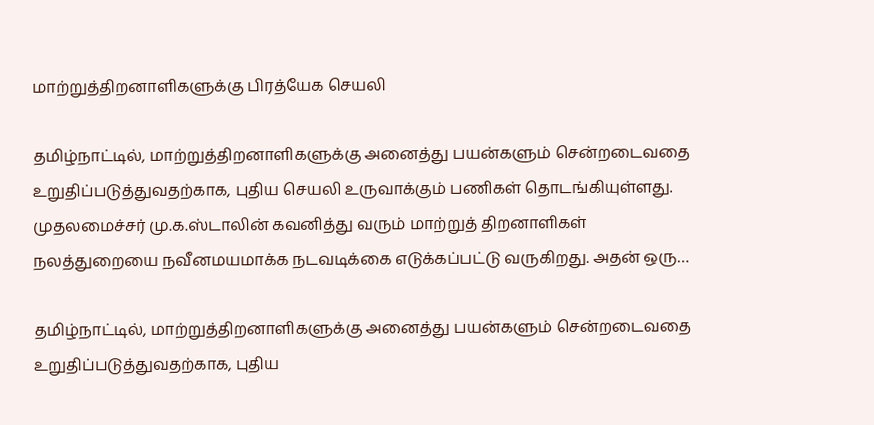மாற்றுத்திறனாளிகளுக்கு பிரத்யேக செயலி

தமிழ்நாட்டில், மாற்றுத்திறனாளிகளுக்கு அனைத்து பயன்களும் சென்றடைவதை உறுதிப்படுத்துவதற்காக, புதிய செயலி உருவாக்கும் பணிகள் தொடங்கியுள்ளது.   முதலமைச்சர் மு.க.ஸ்டாலின் கவனித்து வரும் மாற்றுத் திறனாளிகள் நலத்துறையை நவீனமயமாக்க நடவடிக்கை எடுக்கப்பட்டு வருகிறது. அதன் ஒரு…

தமிழ்நாட்டில், மாற்றுத்திறனாளிகளுக்கு அனைத்து பயன்களும் சென்றடைவதை உறுதிப்படுத்துவதற்காக, புதிய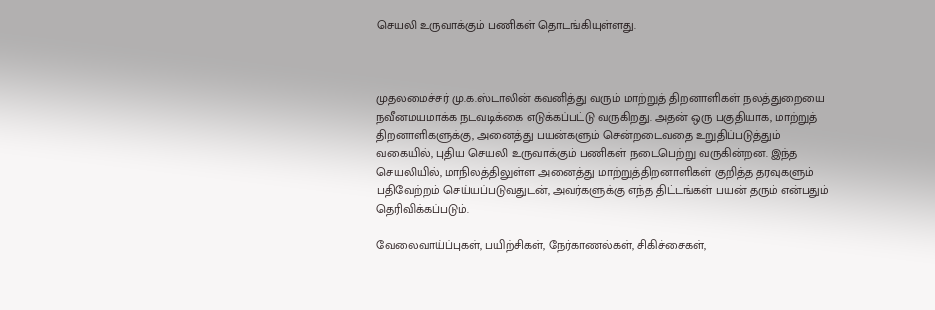செயலி உருவாக்கும் பணிகள் தொடங்கியுள்ளது.



முதலமைச்சர் மு.க.ஸ்டாலின் கவனித்து வரும் மாற்றுத் திறனாளிகள் நலத்துறையை நவீனமயமாக்க நடவடிக்கை எடுக்கப்பட்டு வருகிறது. அதன் ஒரு பகுதியாக, மாற்றுத் திறனாளிகளுக்கு, அனைத்து பயன்களும் சென்றடைவதை உறுதிப்படுத்தும் வகையில், புதிய செயலி உருவாக்கும் பணிகள் நடைபெற்று வருகின்றன. இந்த செயலியில், மாநிலத்திலுள்ள அனைத்து மாற்றுத்திறனாளிகள் குறித்த தரவுகளும் பதிவேற்றம் செய்யப்படுவதுடன், அவர்களுக்கு எந்த திட்டங்கள் பயன் தரும் என்பதும் தெரிவிக்கப்படும்.

வேலைவாய்ப்புகள், பயிற்சிகள், நேர்காணல்கள், சிகிச்சைகள்,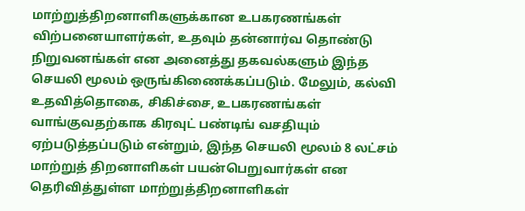மாற்றுத்திறனாளிகளுக்கான உபகரணங்கள் விற்பனையாளர்கள், உதவும் தன்னார்வ தொண்டு நிறுவனங்கள் என அனைத்து தகவல்களும் இந்த செயலி மூலம் ஒருங்கிணைக்கப்படும். மேலும், கல்வி உதவித்தொகை, சிகிச்சை, உபகரணங்கள் வாங்குவதற்காக கிரவுட் பண்டிங் வசதியும் ஏற்படுத்தப்படும் என்றும், இந்த செயலி மூலம் 8 லட்சம் மாற்றுத் திறனாளிகள் பயன்பெறுவார்கள் என தெரிவித்துள்ள மாற்றுத்திறனாளிகள்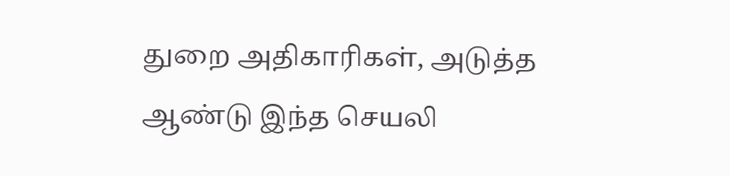துறை அதிகாரிகள், அடுத்த ஆண்டு இந்த செயலி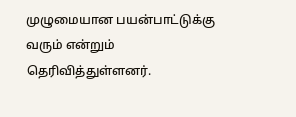முழுமையான பயன்பாட்டுக்கு வரும் என்றும் தெரிவித்துள்ளனர்.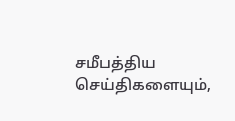சமீபத்திய செய்திகளையும்,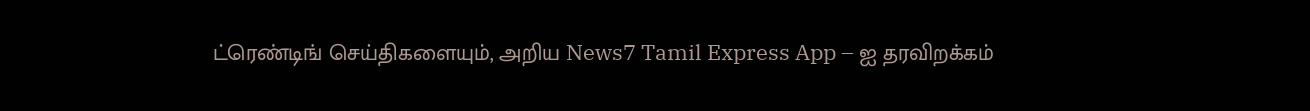ட்ரெண்டிங் செய்திகளையும், அறிய News7 Tamil Express App – ஐ தரவிறக்கம்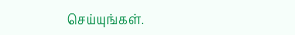செய்யுங்கள்.